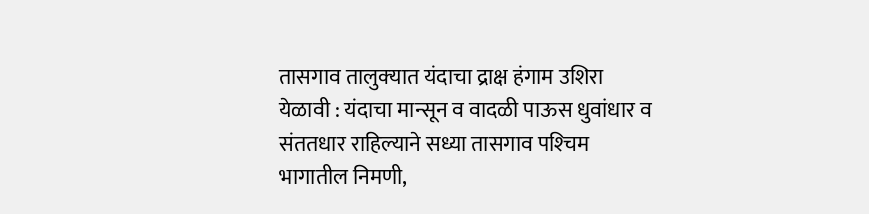तासगाव तालुक्‍यात यंदाचा द्राक्ष हंगाम उशिरा येळावी : यंदाचा मान्सून व वादळी पाऊस धुवांधार व संततधार राहिल्याने सध्या तासगाव पश्‍चिम भागातील निमणी,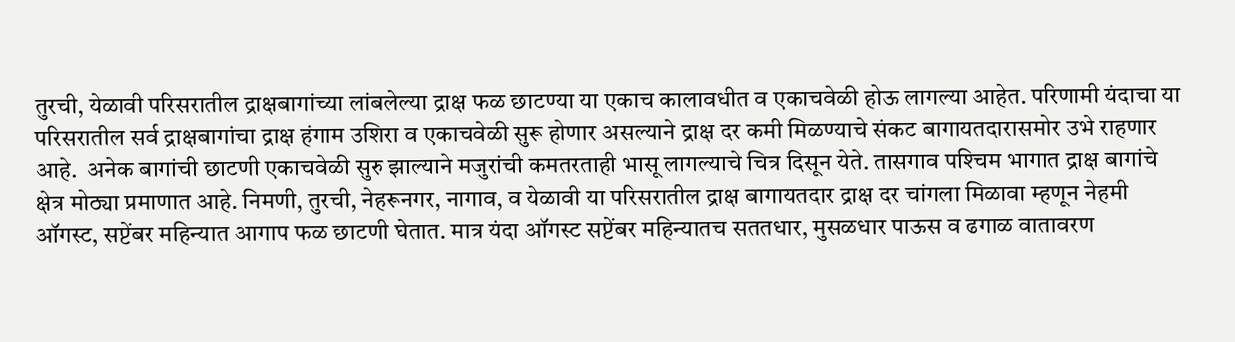तुरची, येळावी परिसरातील द्राक्षबागांच्या लांबलेल्या द्राक्ष फळ छाटण्या या एकाच कालावधीत व एकाचवेळी होऊ लागल्या आहेत. परिणामी यंदाचा या परिसरातील सर्व द्राक्षबागांचा द्राक्ष हंगाम उशिरा व एकाचवेळी सुरू होणार असल्याने द्राक्ष दर कमी मिळण्याचे संकट बागायतदारासमोर उभे राहणार आहे.  अनेक बागांची छाटणी एकाचवेळी सुरु झाल्याने मजुरांची कमतरताही भासू लागल्याचे चित्र दिसून येते. तासगाव पश्‍चिम भागात द्राक्ष बागांचे क्षेत्र मोठ्या प्रमाणात आहे. निमणी, तुरची, नेहरूनगर, नागाव, व येळावी या परिसरातील द्राक्ष बागायतदार द्राक्ष दर चांगला मिळावा म्हणून नेहमी ऑगस्ट, सप्टेंबर महिन्यात आगाप फळ छाटणी घेतात. मात्र यंदा ऑगस्ट सप्टेंबर महिन्यातच सततधार, मुसळधार पाऊस व ढगाळ वातावरण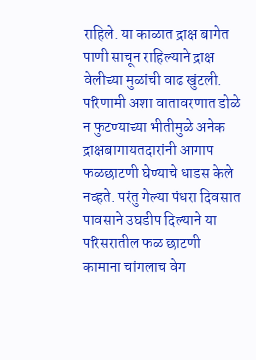राहिले. या काळात द्राक्ष बागेत पाणी साचून राहिल्याने द्राक्ष वेलीच्या मुळांची वाढ खुंटली. परिणामी अशा वातावरणात डोळे न फुटण्याच्या भीतीमुळे अनेक द्राक्षबागायतदारांनी आगाप फळछाटणी घेण्याचे धाडस केले नव्हते. परंतु गेल्या पंधरा दिवसात पावसाने उघडीप दिल्याने या परिसरातील फळ छाटणी कामाना चांगलाच वेग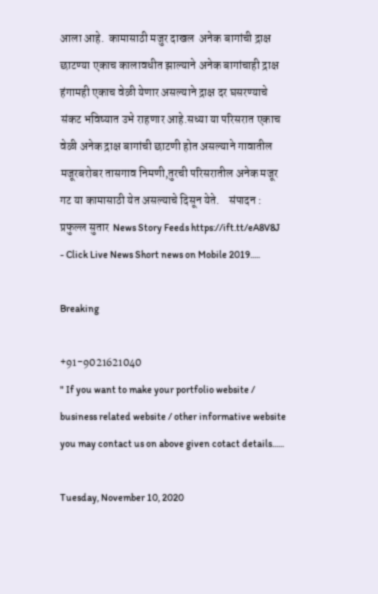आला आहे.  कामासाठी मजुर दाखल  अनेक बागांची द्राक्ष छाटण्या एकाच कालावधीत झाल्याने अनेक बागांचाही द्राक्ष हंगामही एकाच वेळी येणार असल्याने द्राक्ष दर घसरण्याचे संकट भविष्यात उभे राहणार आहे.सध्या या परिसरात एकाच वेळी अनेक द्राक्ष बागांची छाटणी होत असल्याने गावातील मजूरबरोबर तासगाव निमणी,तुरची परिसरातील अनेक मजूर गट या कामासाठी येत असल्याचे दिसून येते.    संपादन : प्रफुल्ल सुतार  News Story Feeds https://ift.tt/eA8V8J - Click Live News Short news on Mobile 2019.....

Breaking

+91-9021621040
" If you want to make your portfolio website / business related website / other informative website you may contact us on above given cotact details......

Tuesday, November 10, 2020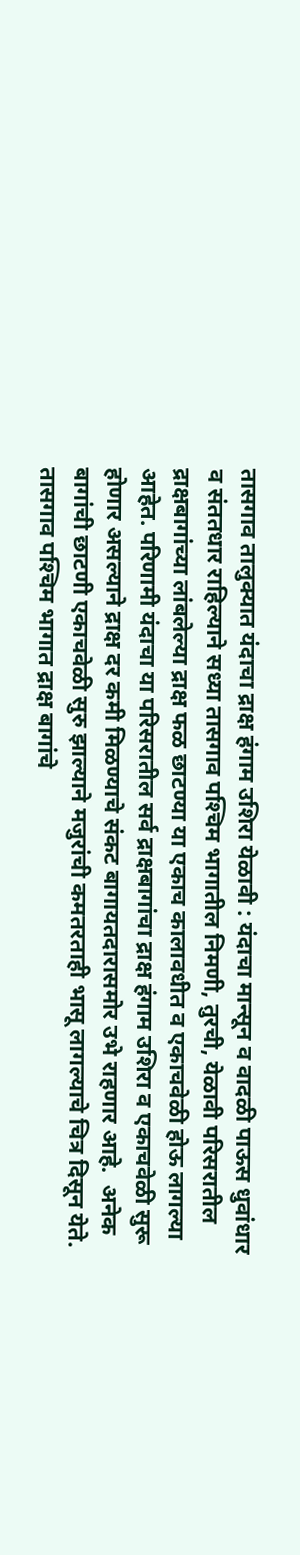तासगाव तालुक्‍यात यंदाचा द्राक्ष हंगाम उशिरा येळावी : यंदाचा मान्सून व वादळी पाऊस धुवांधार व संततधार राहिल्याने सध्या तासगाव पश्‍चिम भागातील निमणी, तुरची, येळावी परिसरातील द्राक्षबागांच्या लांबलेल्या द्राक्ष फळ छाटण्या या एकाच कालावधीत व एकाचवेळी होऊ लागल्या आहेत. परिणामी यंदाचा या परिसरातील सर्व द्राक्षबागांचा द्राक्ष हंगाम उशिरा व एकाचवेळी सुरू होणार असल्याने द्राक्ष दर कमी मिळण्याचे संकट बागायतदारासमोर उभे राहणार आहे.  अनेक बागांची छाटणी एकाचवेळी सुरु झाल्याने मजुरांची कमतरताही भासू लागल्याचे चित्र दिसून येते. तासगाव पश्‍चिम भागात द्राक्ष बागांचे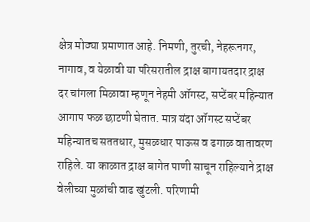क्षेत्र मोठ्या प्रमाणात आहे. निमणी, तुरची, नेहरूनगर, नागाव, व येळावी या परिसरातील द्राक्ष बागायतदार द्राक्ष दर चांगला मिळावा म्हणून नेहमी ऑगस्ट, सप्टेंबर महिन्यात आगाप फळ छाटणी घेतात. मात्र यंदा ऑगस्ट सप्टेंबर महिन्यातच सततधार, मुसळधार पाऊस व ढगाळ वातावरण राहिले. या काळात द्राक्ष बागेत पाणी साचून राहिल्याने द्राक्ष वेलीच्या मुळांची वाढ खुंटली. परिणामी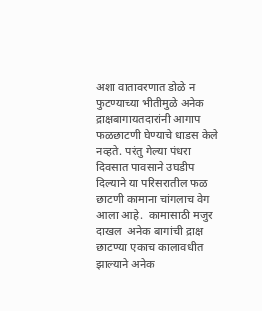अशा वातावरणात डोळे न फुटण्याच्या भीतीमुळे अनेक द्राक्षबागायतदारांनी आगाप फळछाटणी घेण्याचे धाडस केले नव्हते. परंतु गेल्या पंधरा दिवसात पावसाने उघडीप दिल्याने या परिसरातील फळ छाटणी कामाना चांगलाच वेग आला आहे.  कामासाठी मजुर दाखल  अनेक बागांची द्राक्ष छाटण्या एकाच कालावधीत झाल्याने अनेक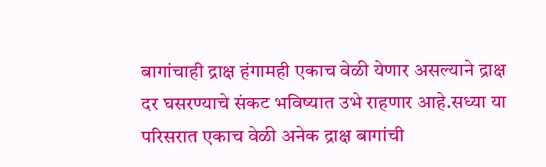बागांचाही द्राक्ष हंगामही एकाच वेळी येणार असल्याने द्राक्ष दर घसरण्याचे संकट भविष्यात उभे राहणार आहे.सध्या या परिसरात एकाच वेळी अनेक द्राक्ष बागांची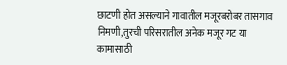छाटणी होत असल्याने गावातील मजूरबरोबर तासगाव निमणी,तुरची परिसरातील अनेक मजूर गट या कामासाठी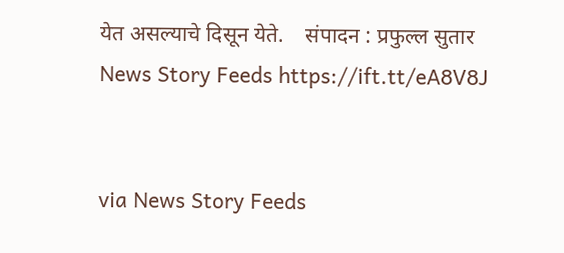येत असल्याचे दिसून येते.    संपादन : प्रफुल्ल सुतार  News Story Feeds https://ift.tt/eA8V8J


via News Story Feeds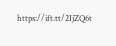https://ift.tt/2IjZQ6t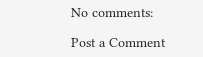No comments:

Post a Comment